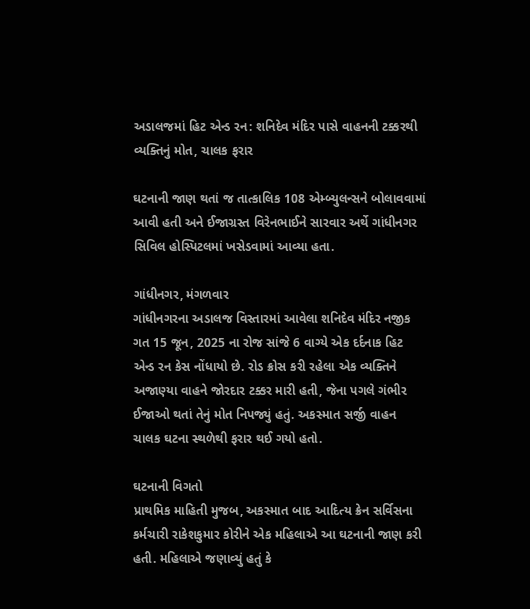અડાલજમાં હિટ એન્ડ રન: શનિદેવ મંદિર પાસે વાહનની ટક્કરથી વ્યક્તિનું મોત, ચાલક ફરાર

ઘટનાની જાણ થતાં જ તાત્કાલિક 108 એમ્બ્યુલન્સને બોલાવવામાં આવી હતી અને ઈજાગ્રસ્ત વિરેનભાઈને સારવાર અર્થે ગાંધીનગર સિવિલ હોસ્પિટલમાં ખસેડવામાં આવ્યા હતા.

ગાંધીનગર, મંગળવાર
ગાંધીનગરના અડાલજ વિસ્તારમાં આવેલા શનિદેવ મંદિર નજીક ગત 15 જૂન, 2025 ના રોજ સાંજે 6 વાગ્યે એક દર્દનાક હિટ એન્ડ રન કેસ નોંધાયો છે. રોડ ક્રોસ કરી રહેલા એક વ્યક્તિને અજાણ્યા વાહને જોરદાર ટક્કર મારી હતી, જેના પગલે ગંભીર ઈજાઓ થતાં તેનું મોત નિપજ્યું હતું. અકસ્માત સર્જી વાહન ચાલક ઘટના સ્થળેથી ફરાર થઈ ગયો હતો.

ઘટનાની વિગતો
પ્રાથમિક માહિતી મુજબ, અકસ્માત બાદ આદિત્ય ક્રેન સર્વિસના કર્મચારી રાકેશકુમાર કોરીને એક મહિલાએ આ ઘટનાની જાણ કરી હતી. મહિલાએ જણાવ્યું હતું કે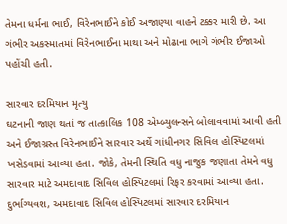તેમના ધર્મના ભાઈ, વિરેનભાઈને કોઈ અજાણ્યા વાહને ટક્કર મારી છે. આ ગંભીર અકસ્માતમાં વિરેનભાઈના માથા અને મોઢાના ભાગે ગંભીર ઈજાઓ પહોંચી હતી.

સારવાર દરમિયાન મૃત્યુ
ઘટનાની જાણ થતાં જ તાત્કાલિક 108 એમ્બ્યુલન્સને બોલાવવામાં આવી હતી અને ઈજાગ્રસ્ત વિરેનભાઈને સારવાર અર્થે ગાંધીનગર સિવિલ હોસ્પિટલમાં ખસેડવામાં આવ્યા હતા. જોકે, તેમની સ્થિતિ વધુ નાજુક જણાતા તેમને વધુ સારવાર માટે અમદાવાદ સિવિલ હોસ્પિટલમાં રિફર કરવામાં આવ્યા હતા. દુર્ભાગ્યવશ, અમદાવાદ સિવિલ હોસ્પિટલમાં સારવાર દરમિયાન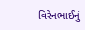વિરેનભાઈનું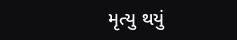મૃત્યુ થયું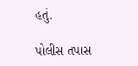હતું.

પોલીસ તપાસ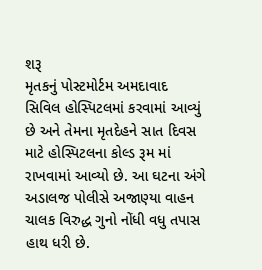શરૂ
મૃતકનું પોસ્ટમોર્ટમ અમદાવાદ સિવિલ હોસ્પિટલમાં કરવામાં આવ્યું છે અને તેમના મૃતદેહને સાત દિવસ માટે હોસ્પિટલના કોલ્ડ રૂમ માં રાખવામાં આવ્યો છે. આ ઘટના અંગે અડાલજ પોલીસે અજાણ્યા વાહન ચાલક વિરુદ્ધ ગુનો નોંધી વધુ તપાસ હાથ ધરી છે.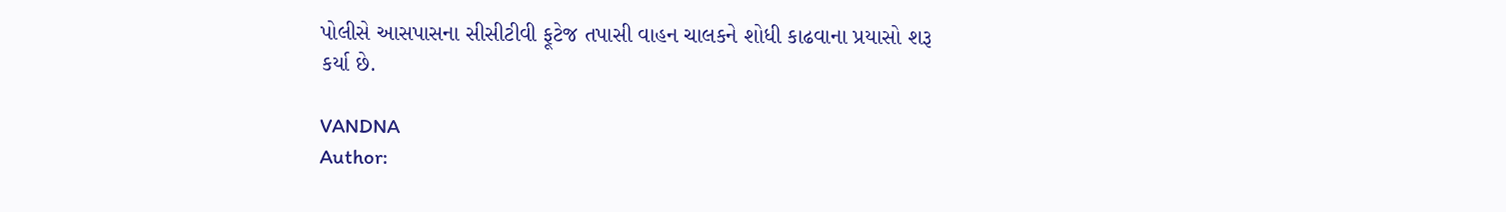પોલીસે આસપાસના સીસીટીવી ફૂટેજ તપાસી વાહન ચાલકને શોધી કાઢવાના પ્રયાસો શરૂ કર્યા છે.

VANDNA
Author: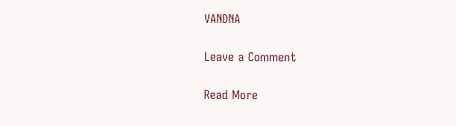VANDNA

Leave a Comment

Read More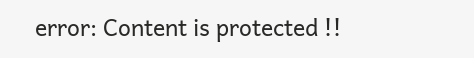error: Content is protected !!